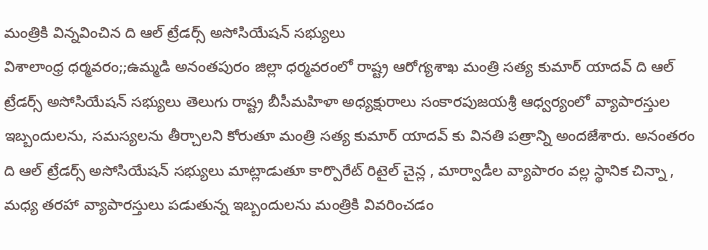మంత్రికి విన్నవించిన ది ఆల్ ట్రేడర్స్ అసోసియేషన్ సభ్యులు
విశాలాంధ్ర ధర్మవరం;;ఉమ్మడి అనంతపురం జిల్లా ధర్మవరంలో రాష్ట్ర ఆరోగ్యశాఖ మంత్రి సత్య కుమార్ యాదవ్ ది ఆల్ ట్రేడర్స్ అసోసియేషన్ సభ్యులు తెలుగు రాష్ట్ర బీసీమహిళా అధ్యక్షురాలు సంకారపుజయశ్రీ ఆధ్వర్యంలో వ్యాపారస్తుల ఇబ్బందులను, సమస్యలను తీర్చాలని కోరుతూ మంత్రి సత్య కుమార్ యాదవ్ కు వినతి పత్రాన్ని అందజేశారు. అనంతరం ది ఆల్ ట్రేడర్స్ అసోసియేషన్ సభ్యులు మాట్లాడుతూ కార్పొరేట్ రిటైల్ చైన్ల , మార్వాడీల వ్యాపారం వల్ల స్థానిక చిన్నా , మధ్య తరహా వ్యాపారస్తులు పడుతున్న ఇబ్బందులను మంత్రికి వివరించడం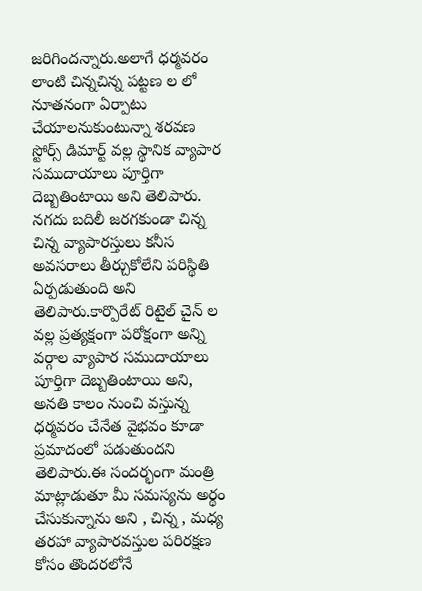జరిగిందన్నారు.అలాగే ధర్మవరం లాంటి చిన్నచిన్న పట్టణ ల లో నూతనంగా ఏర్పాటు చేయాలనుకుంటున్నా శరవణ స్టోర్స్ డిమార్ట్ వల్ల స్థానిక వ్యాపార సముదాయాలు పూర్తిగా దెబ్బతింటాయి అని తెలిపారు. నగదు బదిలీ జరగకుండా చిన్న చిన్న వ్యాపారస్తులు కనీస అవసరాలు తీర్చుకోలేని పరిస్థితి ఏర్పడుతుంది అని తెలిపారు.కార్పొరేట్ రిటైల్ చైన్ ల వల్ల ప్రత్యక్షంగా పరోక్షంగా అన్ని వర్గాల వ్యాపార సముదాయాలు పూర్తిగా దెబ్బతింటాయి అని, అనతి కాలం నుంచి వస్తున్న ధర్మవరం చేనేత వైభవం కూడా ప్రమాదంలో పడుతుందని తెలిపారు.ఈ సందర్భంగా మంత్రి మాట్లాడుతూ మీ సమస్యను అర్థం చేసుకున్నాను అని , చిన్న , మధ్య తరహా వ్యాపారవస్తుల పరిరక్షణ కోసం తొందరలోనే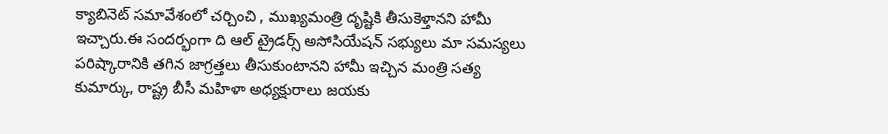క్యాబినెట్ సమావేశంలో చర్చించి , ముఖ్యమంత్రి దృష్టికి తీసుకెళ్తానని హామీ ఇచ్చారు.ఈ సందర్భంగా ది ఆల్ ట్రైడర్స్ అసోసియేషన్ సభ్యులు మా సమస్యలు పరిష్కారానికి తగిన జాగ్రత్తలు తీసుకుంటానని హామీ ఇచ్చిన మంత్రి సత్య కుమార్కు, రాష్ట్ర బీసీ మహిళా అధ్యక్షురాలు జయకు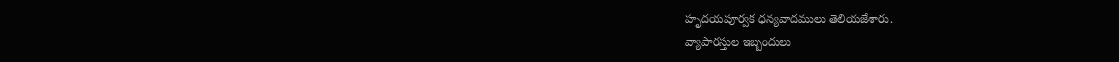హృదయపూర్వక ధన్యవాదములు తెలియజేశారు.
వ్యాపారస్తుల ఇబ్బందులు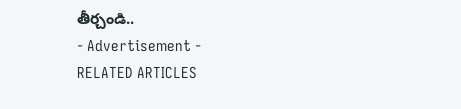తీర్చండి..
- Advertisement -
RELATED ARTICLES